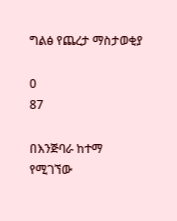ግልፅ የጨረታ ማስታወቂያ

0
87

በእንጅባራ ከተማ የሚገኘው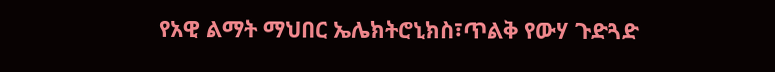የአዊ ልማት ማህበር ኤሌክትሮኒክስ፣ጥልቅ የውሃ ጉድጓድ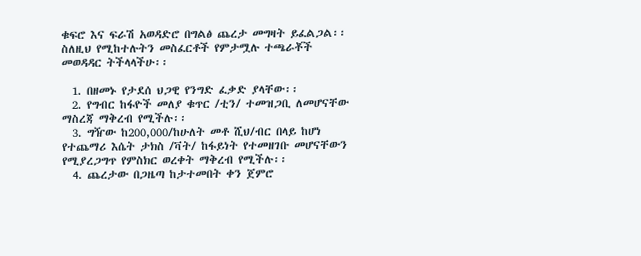ቁፍሮ እና ፍራሽ አወዳድሮ በግልፅ ጨረታ መግዛት ይፈልጋል፡፡ስለዚህ የሚከተሉትን መስፈርቶች የምታሟሉ ተጫራቾች መወዳዳር ትችላላችሁ፡፡

  1. በዘመኑ የታደሰ ህጋዊ የንግድ ፈቃድ ያላቸው፡፡
  2. የግብር ከፋዮች መለያ ቁጥር /ቲን/ ተመዝጋቢ ለመሆናቸው ማስረጃ ማቅረብ የሚችሉ፡፡
  3. ግዥው ከ200,000/ከሁለት መቶ ሺህ/ብር በላይ ከሆነ የተጨማሪ እሴት ታክስ /ቫት/ ከፋይነት የተመዘገቡ መሆናቸውን የሚያረጋግጥ የምስክር ወረቀት ማቅረብ የሚችሉ፡፡
  4. ጨረታው በጋዜጣ ከታተመበት ቀን ጀምሮ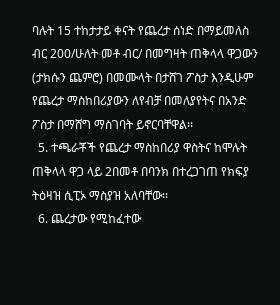ባሉት 15 ተከታታይ ቀናት የጨረታ ሰነድ በማይመለስ ብር 200/ሁለት መቶ ብር/ በመግዛት ጠቅላላ ዋጋውን (ታክሱን ጨምሮ) በመሙላት በታሸገ ፖስታ እንዲሁም የጨረታ ማስከበሪያውን ለየብቻ በመለያየትና በአንድ ፖስታ በማሸግ ማስገባት ይኖርባቸዋል፡፡
  5. ተጫራቾች የጨረታ ማስከበሪያ ዋስትና ከሞሉት ጠቅላላ ዋጋ ላይ 2በመቶ በባንክ በተረጋገጠ የክፍያ ትዕዛዝ ሲፒኦ ማስያዝ አለባቸው፡፡
  6. ጨረታው የሚከፈተው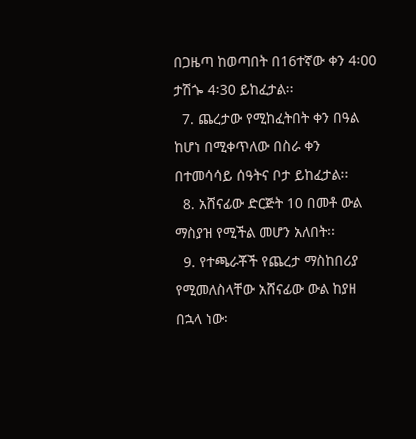በጋዜጣ ከወጣበት በ16ተኛው ቀን 4፡00 ታሽጐ 4፡30 ይከፈታል፡፡
  7. ጨረታው የሚከፈትበት ቀን በዓል ከሆነ በሚቀጥለው በስራ ቀን በተመሳሳይ ሰዓትና ቦታ ይከፈታል፡፡
  8. አሸናፊው ድርጅት 10 በመቶ ውል ማስያዝ የሚችል መሆን አለበት፡፡
  9. የተጫራቾች የጨረታ ማስከበሪያ የሚመለስላቸው አሸናፊው ውል ከያዘ በኋላ ነው፡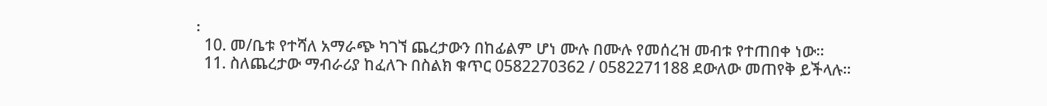፡
  10. መ/ቤቱ የተሻለ አማራጭ ካገኘ ጨረታውን በከፊልም ሆነ ሙሉ በሙሉ የመሰረዝ መብቱ የተጠበቀ ነው፡፡
  11. ስለጨረታው ማብራሪያ ከፈለጉ በስልክ ቁጥር 0582270362 / 0582271188 ደውለው መጠየቅ ይችላሉ፡፡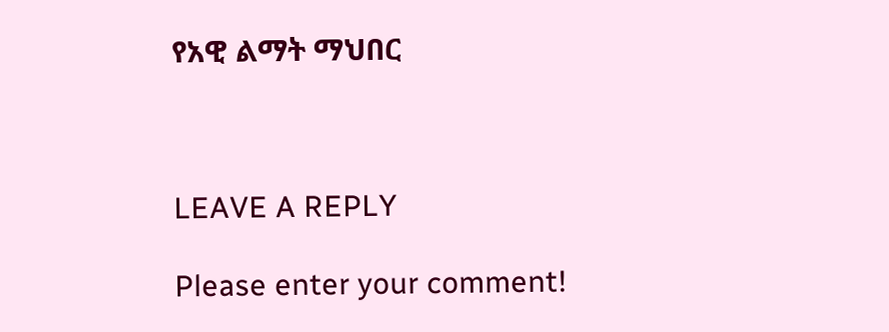የአዊ ልማት ማህበር



LEAVE A REPLY

Please enter your comment!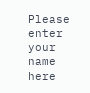Please enter your name here